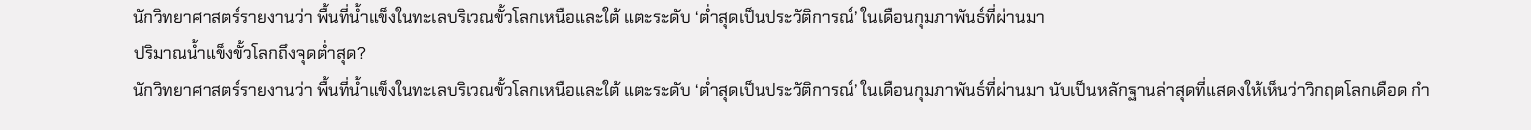นักวิทยาศาสตร์รายงานว่า พื้นที่น้ำแข็งในทะเลบริเวณขั้วโลกเหนือและใต้ แตะระดับ ‘ต่ำสุดเป็นประวัติการณ์’ ในเดือนกุมภาพันธ์ที่ผ่านมา
ปริมาณน้ำแข็งขั้วโลกถึงจุดต่ำสุด?
นักวิทยาศาสตร์รายงานว่า พื้นที่น้ำแข็งในทะเลบริเวณขั้วโลกเหนือและใต้ แตะระดับ ‘ต่ำสุดเป็นประวัติการณ์’ ในเดือนกุมภาพันธ์ที่ผ่านมา นับเป็นหลักฐานล่าสุดที่แสดงให้เห็นว่าวิกฤตโลกเดือด กำ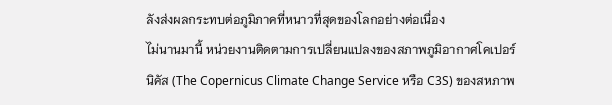ลังส่งผลกระทบต่อภูมิภาคที่หนาวที่สุดของโลกอย่างต่อเนื่อง
ไม่นานมานี้ หน่วยงานติดตามการเปลี่ยนแปลงของสภาพภูมิอากาศโคเปอร์นิคัส (The Copernicus Climate Change Service หรือ C3S) ของสหภาพ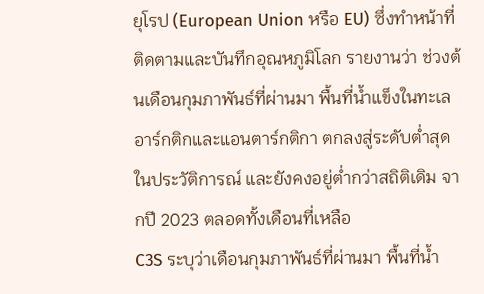ยุโรป (European Union หรือ EU) ซึ่งทำหน้าที่ติดตามและบันทึกอุณหภูมิโลก รายงานว่า ช่วงต้นเดือนกุมภาพันธ์ที่ผ่านมา พื้นที่น้ำแข็งในทะเลอาร์กติกและแอนตาร์กติกา ตกลงสู่ระดับต่ำสุดในประวัติการณ์ และยังคงอยู่ต่ำกว่าสถิติเดิม จากปี 2023 ตลอดทั้งเดือนที่เหลือ
C3S ระบุว่าเดือนกุมภาพันธ์ที่ผ่านมา พื้นที่น้ำ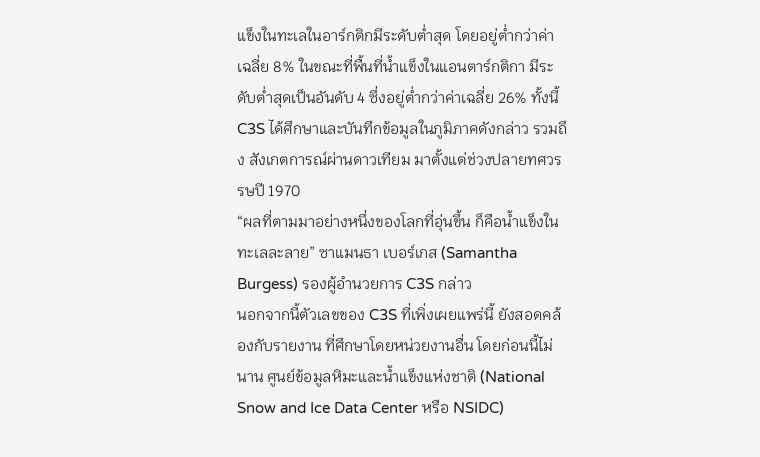แข็งในทะเลในอาร์กติกมีระดับต่ำสุด โดยอยู่ต่ำกว่าค่าเฉลี่ย 8% ในขณะที่พื้นที่น้ำแข็งในแอนตาร์กติกา มีระดับต่ำสุดเป็นอันดับ 4 ซึ่งอยู่ต่ำกว่าค่าเฉลี่ย 26% ทั้งนี้ C3S ได้ศึกษาและบันทึกข้อมูลในภูมิภาคดังกล่าว รวมถึง สังเกตการณ์ผ่านดาวเทียม มาตั้งแต่ช่วงปลายทศวรรษปี 1970
“ผลที่ตามมาอย่างหนึ่งของโลกที่อุ่นขึ้น ก็คือน้ำแข็งในทะเลละลาย” ซาแมนธา เบอร์เกส (Samantha Burgess) รองผู้อำนวยการ C3S กล่าว
นอกจากนี้ตัวเลขของ C3S ที่เพิ่งเผยแพร่นี้ ยังสอดคล้องกับรายงาน ที่ศึกษาโดยหน่วยงานอื่น โดยก่อนนี้ไม่นาน ศูนย์ข้อมูลหิมะและน้ำแข็งแห่งชาติ (National Snow and Ice Data Center หรือ NSIDC)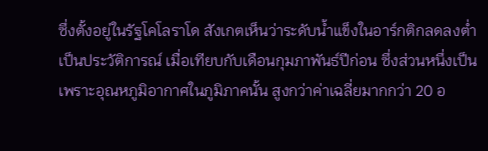ซึ่งตั้งอยู่ในรัฐโคโลราโด สังเกตเห็นว่าระดับน้ำแข็งในอาร์กติกลดลงต่ำเป็นประวัติการณ์ เมื่อเทียบกับเดือนกุมภาพันธ์ปีก่อน ซึ่งส่วนหนึ่งเป็นเพราะอุณหภูมิอากาศในภูมิภาคนั้น สูงกว่าค่าเฉลี่ยมากกว่า 20 อ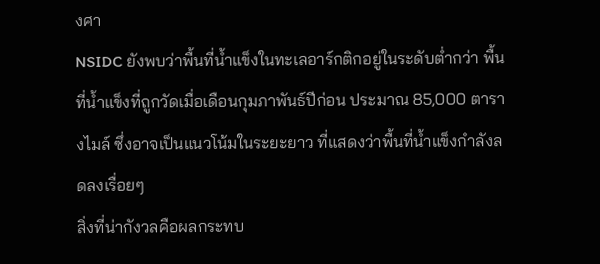งศา
NSIDC ยังพบว่าพื้นที่น้ำแข็งในทะเลอาร์กติกอยู่ในระดับต่ำกว่า พื้นที่น้ำแข็งที่ถูกวัดเมื่อเดือนกุมภาพันธ์ปีก่อน ประมาณ 85,000 ตารางไมล์ ซึ่งอาจเป็นแนวโน้มในระยะยาว ที่แสดงว่าพื้นที่น้ำแข็งกำลังลดลงเรื่อยๆ
สิ่งที่น่ากังวลคือผลกระทบ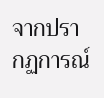จากปรากฏการณ์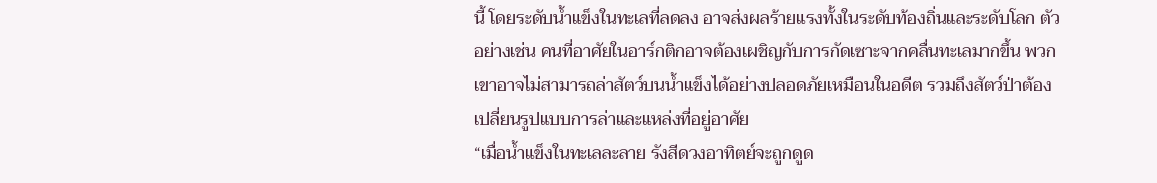นี้ โดยระดับน้ำแข็งในทะเลที่ลดลง อาจส่งผลร้ายแรงทั้งในระดับท้องถิ่นและระดับโลก ตัวอย่างเช่น คนที่อาศัยในอาร์กติกอาจต้องเผชิญกับการกัดเซาะจากคลื่นทะเลมากขึ้น พวกเขาอาจไม่สามารถล่าสัตว์บนน้ำแข็งได้อย่างปลอดภัยเหมือนในอดีต รวมถึงสัตว์ป่าต้องเปลี่ยนรูปแบบการล่าและแหล่งที่อยู่อาศัย
“เมื่อน้ำแข็งในทะเลละลาย รังสีดวงอาทิตย์จะถูกดูด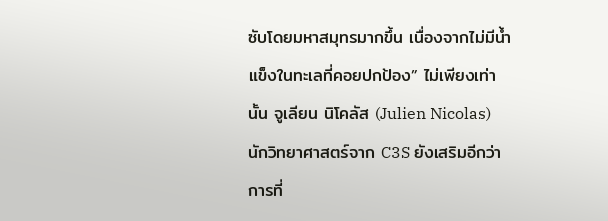ซับโดยมหาสมุทรมากขึ้น เนื่องจากไม่มีน้ำแข็งในทะเลที่คอยปกป้อง” ไม่เพียงเท่านั้น จูเลียน นิโคลัส (Julien Nicolas) นักวิทยาศาสตร์จาก C3S ยังเสริมอีกว่า การที่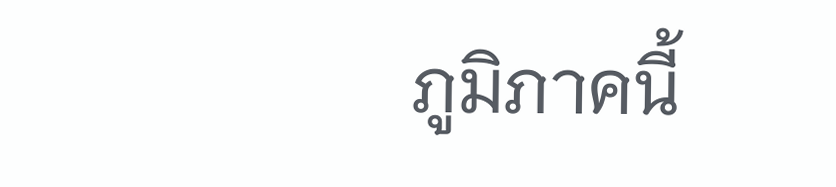ภูมิภาคนี้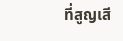ที่สูญเสี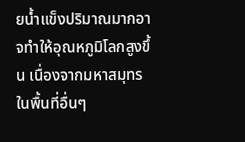ยน้ำแข็งปริมาณมากอาจทำให้อุณหภูมิโลกสูงขึ้น เนื่องจากมหาสมุทรในพื้นที่อื่นๆ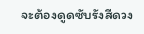จะต้องดูดซับรังสีดวง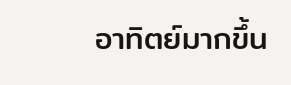อาทิตย์มากขึ้น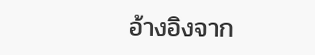อ้างอิงจาก